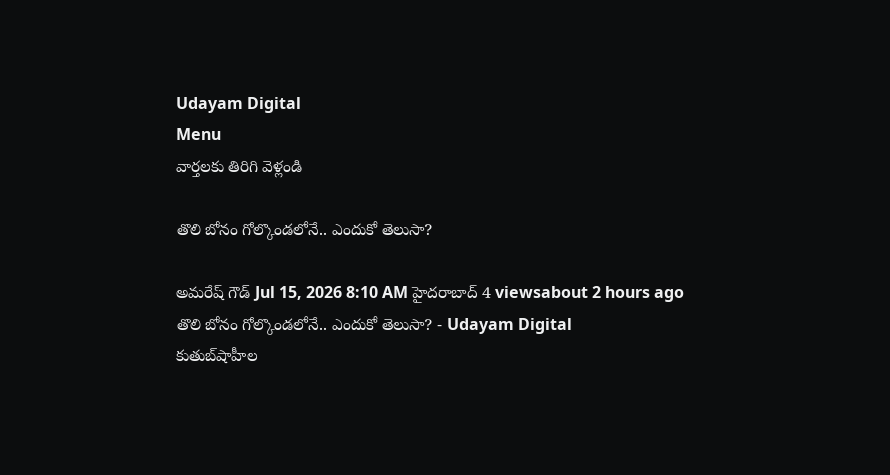Udayam Digital
Menu
వార్తలకు తిరిగి వెళ్లండి

తొలి బోనం గోల్కొండలోనే.. ఎందుకో తెలుసా?

అమరేష్ గౌడ్ Jul 15, 2026 8:10 AM హైదరాబాద్ 4 viewsabout 2 hours ago
తొలి బోనం గోల్కొండలోనే.. ఎందుకో తెలుసా? - Udayam Digital
కుతుబ్‌షాహీల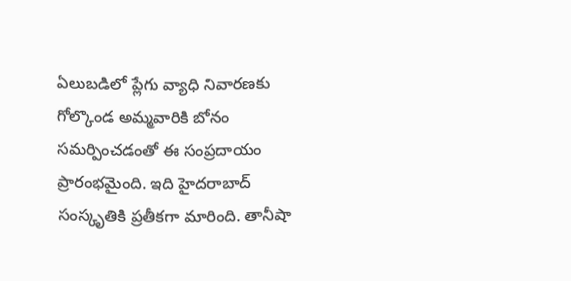ఏలుబడిలో ప్లేగు వ్యాధి నివారణకు గోల్కొండ అమ్మవారికి బోనం సమర్పించడంతో ఈ సంప్రదాయం ప్రారంభమైంది. ఇది హైదరాబాద్ సంస్కృతికి ప్రతీకగా మారింది. తానీషా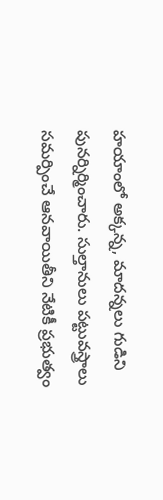హయాంలో అక్కన్న, మాదన్నలు గుడిని పునర్నిర్మించారు. సుల్తానులు పట్టువస్త్రాలు సమర్పించే ఆనవాయితీని నేటికీ ప్రభుత్వం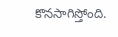కొనసాగిస్తోంది.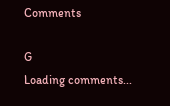Comments

G
Loading comments...